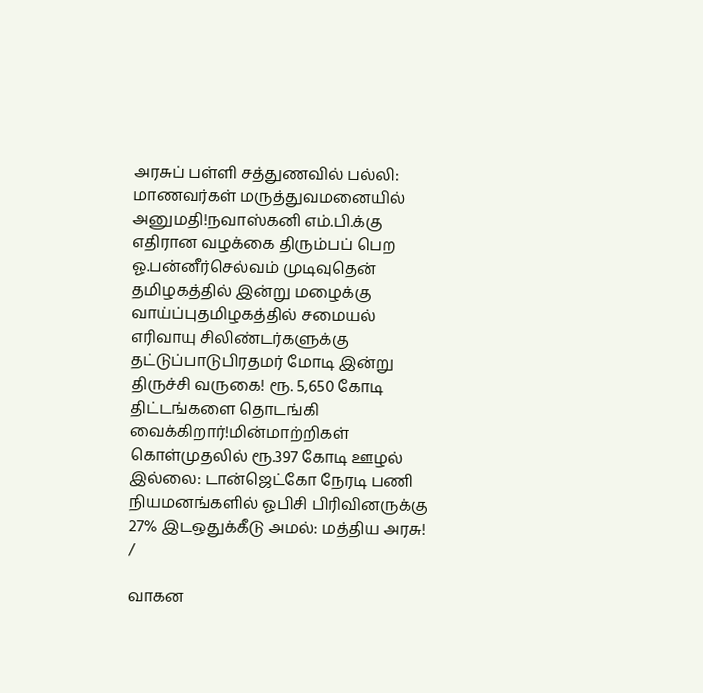அரசுப் பள்ளி சத்துணவில் பல்லி: மாணவர்கள் மருத்துவமனையில் அனுமதி!நவாஸ்கனி எம்.பி.க்கு எதிரான வழக்கை திரும்பப் பெற ஓ.பன்னீர்செல்வம் முடிவுதென் தமிழகத்தில் இன்று மழைக்கு வாய்ப்புதமிழகத்தில் சமையல் எரிவாயு சிலிண்டர்களுக்கு தட்டுப்பாடுபிரதமர் மோடி இன்று திருச்சி வருகை! ரூ. 5,650 கோடி திட்டங்களை தொடங்கி வைக்கிறார்!மின்மாற்றிகள் கொள்முதலில் ரூ.397 கோடி ஊழல் இல்லை: டான்ஜெட்கோ நேரடி பணி நியமனங்களில் ஓபிசி பிரிவினருக்கு 27% இடஒதுக்கீடு அமல்: மத்திய அரசு!
/

வாகன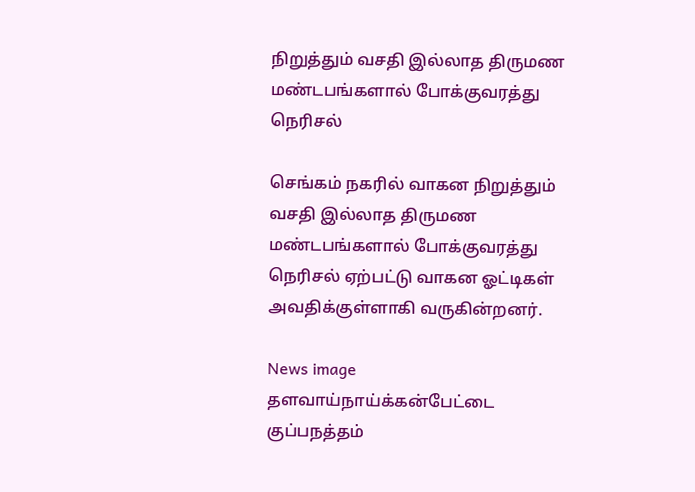நிறுத்தும் வசதி இல்லாத திருமண மண்டபங்களால் போக்குவரத்து நெரிசல்

செங்கம் நகரில் வாகன நிறுத்தும் வசதி இல்லாத திருமண மண்டபங்களால் போக்குவரத்து நெரிசல் ஏற்பட்டு வாகன ஓட்டிகள் அவதிக்குள்ளாகி வருகின்றனர்.

News image
தளவாய்நாய்க்கன்பேட்டை குப்பநத்தம்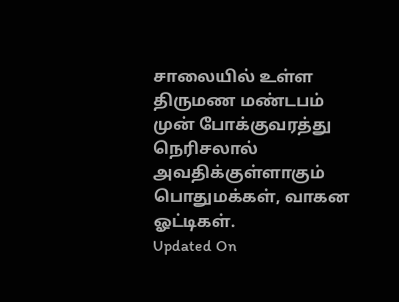சாலையில் உள்ள திருமண மண்டபம் முன் போக்குவரத்து நெரிசலால் அவதிக்குள்ளாகும் பொதுமக்கள், வாகன ஓட்டிகள்.
Updated On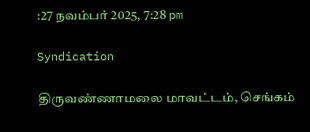:27 நவம்பர் 2025, 7:28 pm

Syndication

திருவண்ணாமலை மாவட்டம், செங்கம்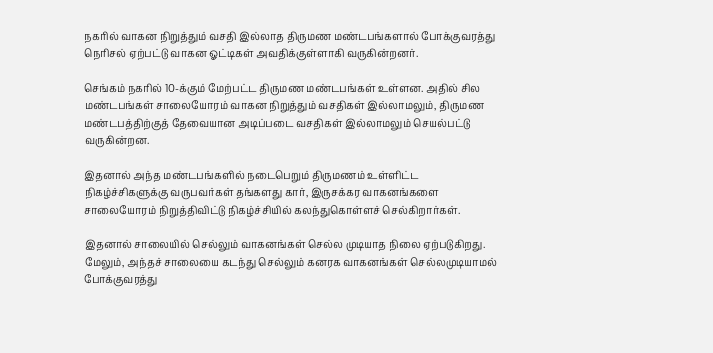நகரில் வாகன நிறுத்தும் வசதி இல்லாத திருமண மண்டபங்களால் போக்குவரத்து நெரிசல் ஏற்பட்டு வாகன ஓட்டிகள் அவதிக்குள்ளாகி வருகின்றனர்.

செங்கம் நகரில் 10-க்கும் மேற்பட்ட திருமண மண்டபங்கள் உள்ளன. அதில் சில மண்டபங்கள் சாலையோரம் வாகன நிறுத்தும் வசதிகள் இல்லாமலும், திருமண மண்டபத்திற்குத் தேவையான அடிப்படை வசதிகள் இல்லாமலும் செயல்பட்டு வருகின்றன.

இதனால் அந்த மண்டபங்களில் நடைபெறும் திருமணம் உள்ளிட்ட நிகழ்ச்சிகளுக்கு வருபவர்கள் தங்களது கார், இருசக்கர வாகனங்களை சாலையோரம் நிறுத்திவிட்டு நிகழ்ச்சியில் கலந்துகொள்ளச் செல்கிறார்கள்.

இதனால் சாலையில் செல்லும் வாகனங்கள் செல்ல முடியாத நிலை ஏற்படுகிறது. மேலும், அந்தச் சாலையை கடந்து செல்லும் கனரக வாகனங்கள் செல்லமுடியாமல் போக்குவரத்து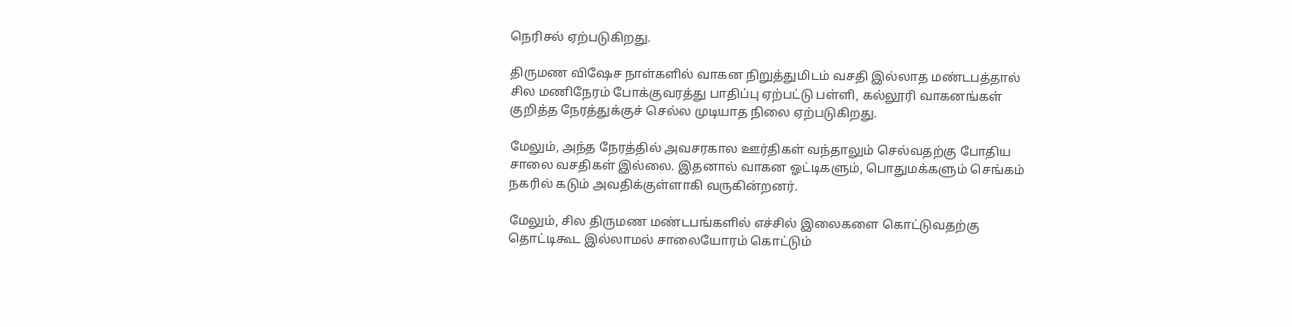நெரிசல் ஏற்படுகிறது.

திருமண விஷேச நாள்களில் வாகன நிறுத்துமிடம் வசதி இல்லாத மண்டபத்தால் சில மணிநேரம் போக்குவரத்து பாதிப்பு ஏற்பட்டு பள்ளி, கல்லூரி வாகனங்கள் குறித்த நேரத்துக்குச் செல்ல முடியாத நிலை ஏற்படுகிறது.

மேலும், அந்த நேரத்தில் அவசரகால ஊர்திகள் வந்தாலும் செல்வதற்கு போதிய சாலை வசதிகள் இல்லை. இதனால் வாகன ஓட்டிகளும், பொதுமக்களும் செங்கம் நகரில் கடும் அவதிக்குள்ளாகி வருகின்றனர்.

மேலும், சில திருமண மண்டபங்களில் எச்சில் இலைகளை கொட்டுவதற்கு தொட்டிகூட இல்லாமல் சாலையோரம் கொட்டும்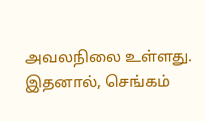அவலநிலை உள்ளது. இதனால், செங்கம்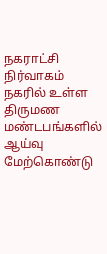நகராட்சி நிர்வாகம் நகரில் உள்ள திருமண மண்டபங்களில் ஆய்வு மேற்கொண்டு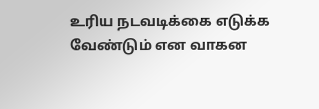உரிய நடவடிக்கை எடுக்க வேண்டும் என வாகன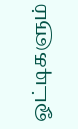ஓட்டிகளும்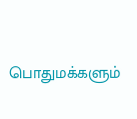பொதுமக்களும்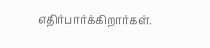எதிர்பார்க்கிறார்கள்.